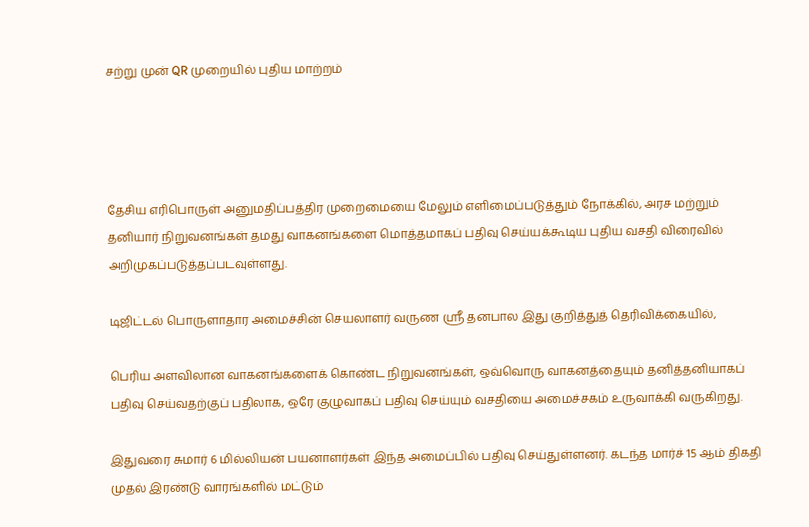சற்று முன் QR முறையில் புதிய மாற்றம்




தேசிய எரிபொருள் அனுமதிப்பத்திர முறைமையை மேலும் எளிமைப்படுத்தும் நோக்கில், அரச மற்றும் தனியார் நிறுவனங்கள் தமது வாகனங்களை மொத்தமாகப் பதிவு செய்யக்கூடிய புதிய வசதி விரைவில் அறிமுகப்படுத்தப்படவுள்ளது.

டிஜிட்டல் பொருளாதார அமைச்சின் செயலாளர் வருண ஸ்ரீ தனபால இது குறித்துத் தெரிவிக்கையில்,

பெரிய அளவிலான வாகனங்களைக் கொண்ட நிறுவனங்கள், ஒவ்வொரு வாகனத்தையும் தனித்தனியாகப் பதிவு செய்வதற்குப் பதிலாக, ஒரே குழுவாகப் பதிவு செய்யும் வசதியை அமைச்சகம் உருவாக்கி வருகிறது.

இதுவரை சுமார் 6 மில்லியன் பயனாளர்கள் இந்த அமைப்பில் பதிவு செய்துள்ளனர். கடந்த மார்ச் 15 ஆம் திகதி முதல் இரண்டு வாரங்களில் மட்டும்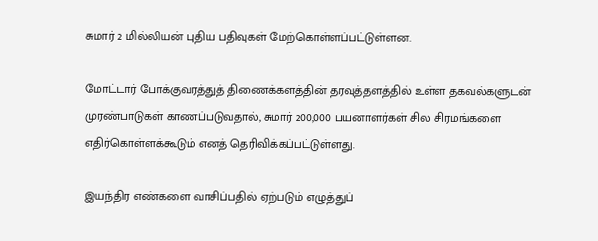சுமார் 2 மில்லியன் புதிய பதிவுகள் மேற்கொள்ளப்பட்டுள்ளன.

மோட்டார் போக்குவரத்துத் திணைக்களத்தின் தரவுத்தளத்தில் உள்ள தகவல்களுடன் முரண்பாடுகள் காணப்படுவதால், சுமார் 200,000 பயனாளர்கள் சில சிரமங்களை எதிர்கொள்ளக்கூடும் எனத் தெரிவிக்கப்பட்டுள்ளது.

இயந்திர எண்களை வாசிப்பதில் ஏற்படும் எழுத்துப்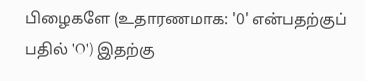பிழைகளே (உதாரணமாக: '0' என்பதற்குப் பதில் 'O') இதற்கு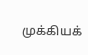முக்கியக்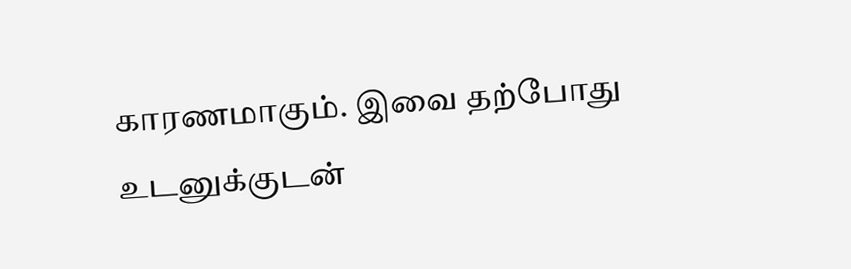காரணமாகும். இவை தற்போது உடனுக்குடன்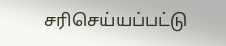சரிசெய்யப்பட்டு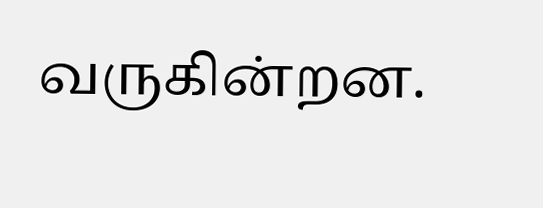வருகின்றன.